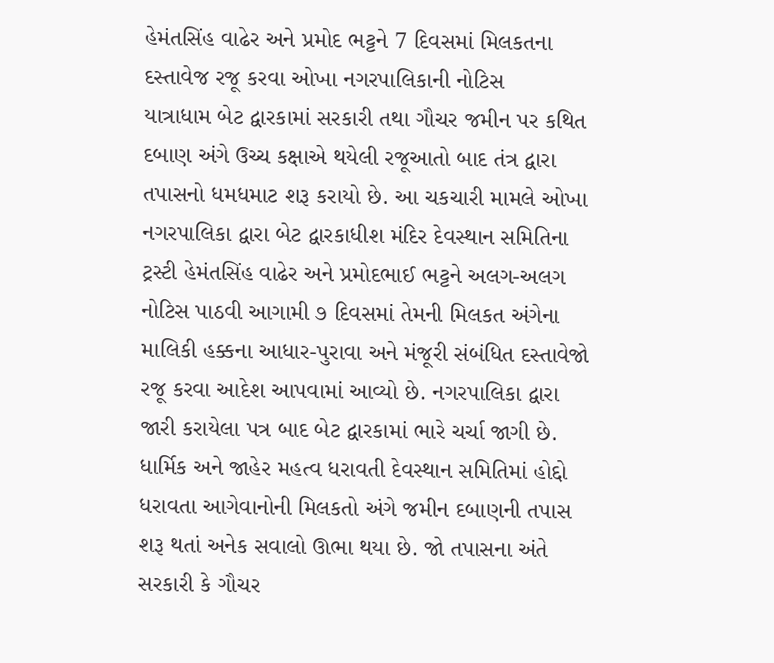હેમંતસિંહ વાઢેર અને પ્રમોદ ભટ્ટને 7 દિવસમાં મિલકતના દસ્તાવેજ રજૂ કરવા ઓખા નગરપાલિકાની નોટિસ
યાત્રાધામ બેટ દ્વારકામાં સરકારી તથા ગૌચર જમીન પર કથિત દબાણ અંગે ઉચ્ચ કક્ષાએ થયેલી રજૂઆતો બાદ તંત્ર દ્વારા તપાસનો ધમધમાટ શરૂ કરાયો છે. આ ચકચારી મામલે ઓખા નગરપાલિકા દ્વારા બેટ દ્વારકાધીશ મંદિર દેવસ્થાન સમિતિના ટ્રસ્ટી હેમંતસિંહ વાઢેર અને પ્રમોદભાઈ ભટ્ટને અલગ-અલગ નોટિસ પાઠવી આગામી ૭ દિવસમાં તેમની મિલકત અંગેના માલિકી હક્કના આધાર-પુરાવા અને મંજૂરી સંબંધિત દસ્તાવેજો રજૂ કરવા આદેશ આપવામાં આવ્યો છે. નગરપાલિકા દ્વારા જારી કરાયેલા પત્ર બાદ બેટ દ્વારકામાં ભારે ચર્ચા જાગી છે. ધાર્મિક અને જાહેર મહત્વ ધરાવતી દેવસ્થાન સમિતિમાં હોદ્દો ધરાવતા આગેવાનોની મિલકતો અંગે જમીન દબાણની તપાસ શરૂ થતાં અનેક સવાલો ઊભા થયા છે. જો તપાસના અંતે સરકારી કે ગૌચર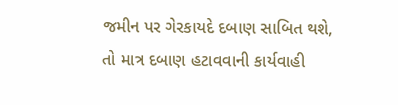જમીન પર ગેરકાયદે દબાણ સાબિત થશે, તો માત્ર દબાણ હટાવવાની કાર્યવાહી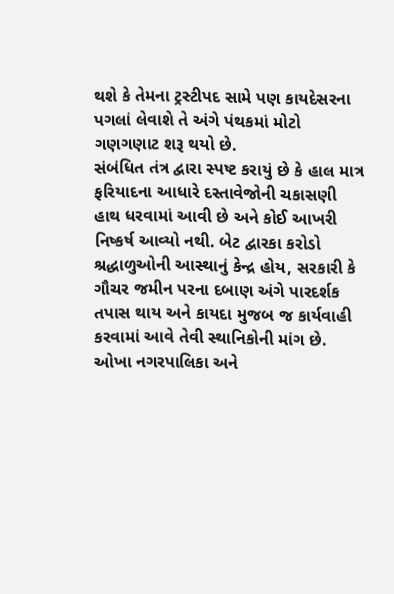થશે કે તેમના ટ્રસ્ટીપદ સામે પણ કાયદેસરના પગલાં લેવાશે તે અંગે પંથકમાં મોટો ગણગણાટ શરૂ થયો છે.
સંબંધિત તંત્ર દ્વારા સ્પષ્ટ કરાયું છે કે હાલ માત્ર ફરિયાદના આધારે દસ્તાવેજોની ચકાસણી હાથ ધરવામાં આવી છે અને કોઈ આખરી નિષ્કર્ષ આવ્યો નથી. બેટ દ્વારકા કરોડો શ્રદ્ધાળુઓની આસ્થાનું કેન્દ્ર હોય, સરકારી કે ગૌચર જમીન પરના દબાણ અંગે પારદર્શક તપાસ થાય અને કાયદા મુજબ જ કાર્યવાહી કરવામાં આવે તેવી સ્થાનિકોની માંગ છે. ઓખા નગરપાલિકા અને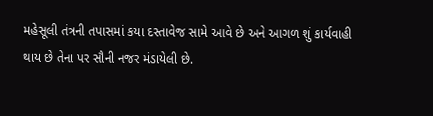મહેસૂલી તંત્રની તપાસમાં કયા દસ્તાવેજ સામે આવે છે અને આગળ શું કાર્યવાહી થાય છે તેના પર સૌની નજર મંડાયેલી છે.